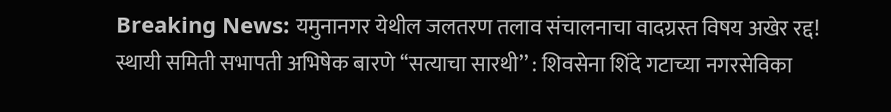Breaking News: यमुनानगर येथील जलतरण तलाव संचालनाचा वादग्रस्त विषय अखेर रद्द!
स्थायी समिती सभापती अभिषेक बारणे ‘‘सत्याचा सारथी’’ : शिवसेना शिंदे गटाच्या नगरसेविका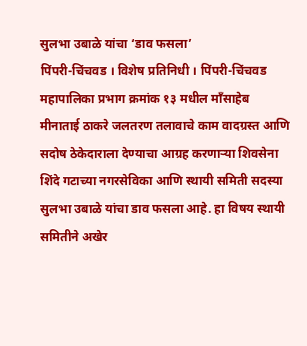सुलभा उबाळे यांचा ‘डाव फसला’
पिंपरी-चिंचवड । विशेष प्रतिनिधी । पिंपरी-चिंचवड महापालिका प्रभाग क्रमांक १३ मधील माँसाहेब मीनाताई ठाकरे जलतरण तलावाचे काम वादग्रस्त आणि सदोष ठेकेदाराला देण्याचा आग्रह करणाऱ्या शिवसेना शिंदे गटाच्या नगरसेविका आणि स्थायी समिती सदस्या सुलभा उबाळे यांचा डाव फसला आहे. हा विषय स्थायी समितीने अखेर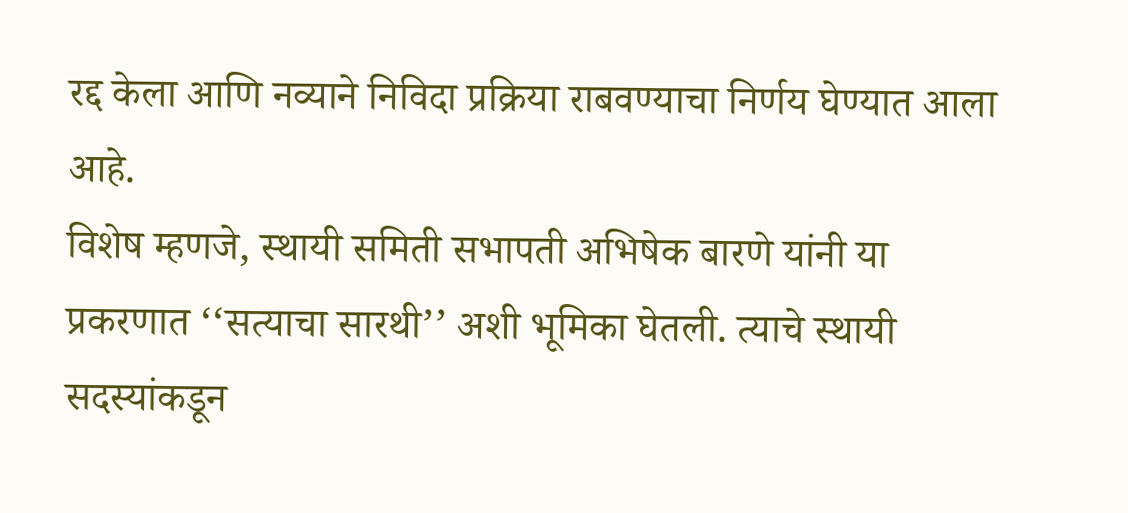रद्द केला आणि नव्याने निविदा प्रक्रिया राबवण्याचा निर्णय घेण्यात आला आहे.
विशेष म्हणजे, स्थायी समिती सभापती अभिषेक बारणे यांनी या प्रकरणात ‘‘सत्याचा सारथी’’ अशी भूमिका घेतली. त्याचे स्थायी सदस्यांकडून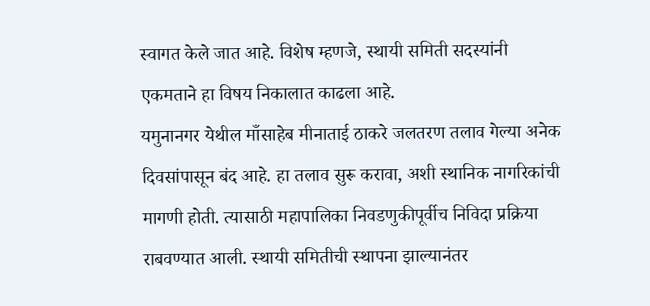स्वागत केले जात आहे. विशेष म्हणजे, स्थायी समिती सदस्यांनी एकमताने हा विषय निकालात काढला आहे.
यमुनानगर येथील माँसाहेब मीनाताई ठाकरे जलतरण तलाव गेल्या अनेक दिवसांपासून बंद आहे. हा तलाव सुरू करावा, अशी स्थानिक नागरिकांची मागणी होती. त्यासाठी महापालिका निवडणुकीपूर्वीच निविदा प्रक्रिया राबवण्यात आली. स्थायी समितीची स्थापना झाल्यानंतर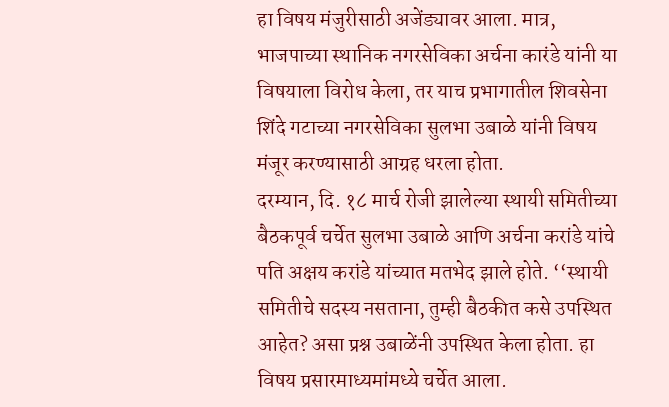हा विषय मंजुरीसाठी अजेंड्यावर आला. मात्र, भाजपाच्या स्थानिक नगरसेविका अर्चना कारंडे यांनी या विषयाला विरोध केला, तर याच प्रभागातील शिवसेना शिंदे गटाच्या नगरसेविका सुलभा उबाळे यांनी विषय मंजूर करण्यासाठी आग्रह धरला होता.
दरम्यान, दि. १८ मार्च रोजी झालेल्या स्थायी समितीच्या बैठकपूर्व चर्चेत सुलभा उबाळे आणि अर्चना करांडे यांचे पति अक्षय करांडे यांच्यात मतभेद झाले होते. ‘‘स्थायी समितीचे सदस्य नसताना, तुम्ही बैठकीत कसे उपस्थित आहेत? असा प्रश्न उबाळेंनी उपस्थित केला होता. हा विषय प्रसारमाध्यमांमध्ये चर्चेत आला.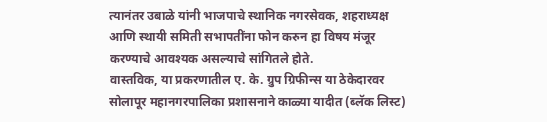त्यानंतर उबाळे यांनी भाजपाचे स्थानिक नगरसेवक, शहराध्यक्ष आणि स्थायी समिती सभापतींना फोन करुन हा विषय मंजूर करण्याचे आवश्यक असल्याचे सांगितले होते.
वास्तविक, या प्रकरणातील ए. के. ग्रुप ग्रिफीन्स या ठेकेदारवर सोलापूर महानगरपालिका प्रशासनाने काळ्या यादीत (ब्लॅक लिस्ट)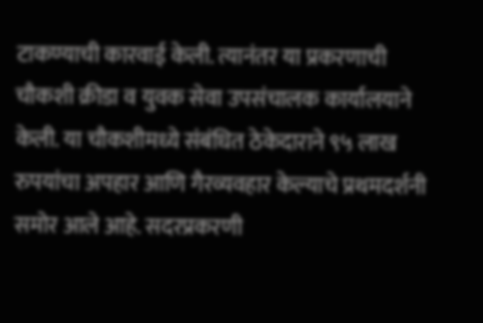टाकण्याची कारवाई केली. त्यानंतर या प्रकरणाची चौकशी क्रीडा व युवक सेवा उपसंचालक कार्यालयाने केली. या चौकशीमध्ये संबंधित ठेकेदाराने ९५ लाख रुपयांचा अपहार आणि गैरव्यवहार केल्याचे प्रथमदर्शनी समोर आले आहे. सदरप्रकरणी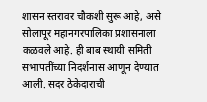शासन स्तरावर चौकशी सुरू आहे, असे सोलापूर महानगरपालिका प्रशासनाला कळवले आहे. ही बाब स्थायी समिती सभापतींच्या निदर्शनास आणून देण्यात आली. सदर ठेकेदाराची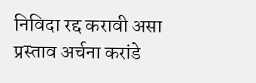निविदा रद्द करावी असा प्रस्ताव अर्चना करांडे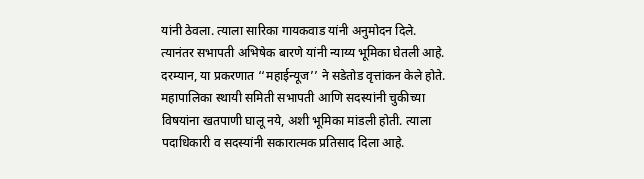यांनी ठेवला. त्याला सारिका गायकवाड यांनी अनुमोदन दिले. त्यानंतर सभापती अभिषेक बारणे यांनी न्याय्य भूमिका घेतली आहे.
दरम्यान, या प्रकरणात ‘‘महाईन्यूज’’ ने सडेतोड वृत्तांकन केले होते. महापालिका स्थायी समिती सभापती आणि सदस्यांनी चुकीच्या विषयांना खतपाणी घालू नये, अशी भूमिका मांडली होती. त्याला पदाधिकारी व सदस्यांनी सकारात्मक प्रतिसाद दिला आहे.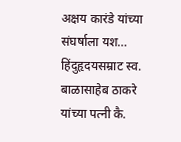अक्षय कारंडे यांच्या संघर्षाला यश…
हिंदुहृदयसम्राट स्व. बाळासाहेब ठाकरे यांच्या पत्नी कै.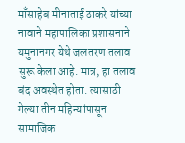माँसाहेब मीनाताई ठाकरे यांच्या नावाने महापालिका प्रशासनाने यमुनानगर येथे जलतरण तलाव सुरू केला आहे. मात्र, हा तलाव बंद अवस्थेत होता. त्यासाठी गेल्या तीन महिन्यांपासून सामाजिक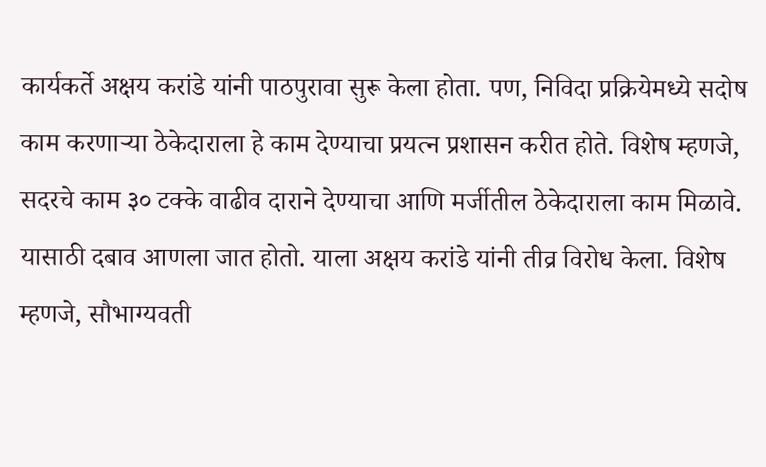कार्यकर्ते अक्षय करांडे यांनी पाठपुरावा सुरू केला होता. पण, निविदा प्रक्रियेमध्ये सदोष काम करणाऱ्या ठेकेदाराला हे काम देण्याचा प्रयत्न प्रशासन करीत होते. विशेष म्हणजे, सदरचे काम ३० टक्के वाढीव दाराने देण्याचा आणि मर्जीतील ठेकेदाराला काम मिळावे. यासाठी दबाव आणला जात होतो. याला अक्षय करांडे यांनी तीव्र विरोध केला. विशेष म्हणजे, सौभाग्यवती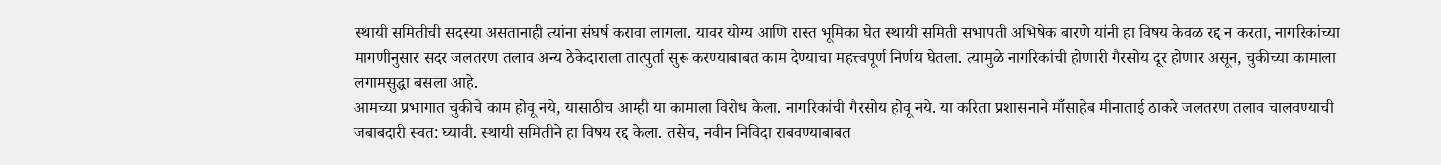स्थायी समितीची सदस्या असतानाही त्यांना संघर्ष करावा लागला. यावर योग्य आणि रास्त भूमिका घेत स्थायी समिती सभापती अभिषेक बारणे यांनी हा विषय केवळ रद्द न करता, नागरिकांच्या मागणीनुसार सदर जलतरण तलाव अन्य ठेकेदाराला तात्पुर्ता सुरू करण्याबाबत काम देण्याचा महत्त्वपूर्ण निर्णय घेतला. त्यामुळे नागरिकांची होणारी गैरसोय दूर होणार असून, चुकीच्या कामाला लगामसुद्धा बसला आहे.
आमच्या प्रभागात चुकीचे काम होवू नये, यासाठीच आम्ही या कामाला विरोध केला. नागरिकांची गैरसोय होवू नये. या करिता प्रशासनाने माँसाहेब मीनाताई ठाकरे जलतरण तलाव चालवण्याची जबाबदारी स्वत: घ्यावी. स्थायी समितीने हा विषय रद्द केला. तसेच, नवीन निविदा राबवण्याबाबत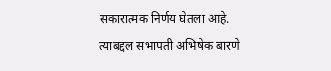सकारात्मक निर्णय घेतला आहे. त्याबद्दल सभापती अभिषेक बारणे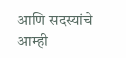आणि सदस्यांचे आम्ही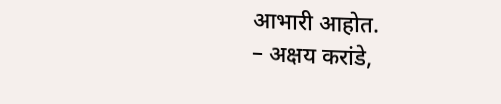आभारी आहोत.
– अक्षय करांडे,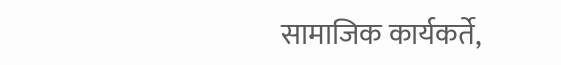सामाजिक कार्यकर्ते,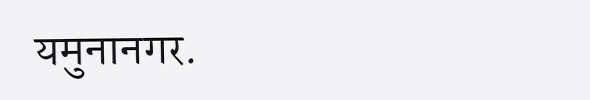यमुनानगर.